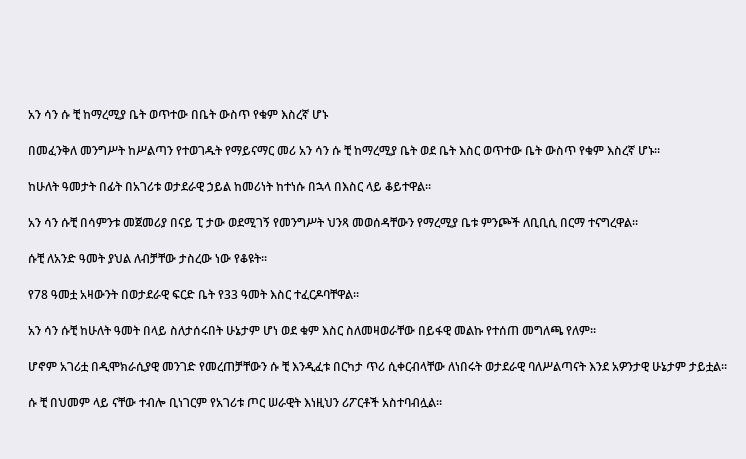አን ሳን ሱ ቺ ከማረሚያ ቤት ወጥተው በቤት ውስጥ የቁም እስረኛ ሆኑ

በመፈንቅለ መንግሥት ከሥልጣን የተወገዱት የማይናማር መሪ አን ሳን ሱ ቺ ከማረሚያ ቤት ወደ ቤት እስር ወጥተው ቤት ውስጥ የቁም እስረኛ ሆኑ።

ከሁለት ዓመታት በፊት በአገሪቱ ወታደራዊ ኃይል ከመሪነት ከተነሱ በኋላ በእስር ላይ ቆይተዋል።

አን ሳን ሱቺ በሳምንቱ መጀመሪያ በናይ ፒ ታው ወደሚገኝ የመንግሥት ህንጻ መወሰዳቸውን የማረሚያ ቤቱ ምንጮች ለቢቢሲ በርማ ተናግረዋል።

ሱቺ ለአንድ ዓመት ያህል ለብቻቸው ታስረው ነው የቆዩት።

የ78 ዓመቷ አዛውንት በወታደራዊ ፍርድ ቤት የ33 ዓመት እስር ተፈርዶባቸዋል።

አን ሳን ሱቺ ከሁለት ዓመት በላይ ስለታሰሩበት ሁኔታም ሆነ ወደ ቁም እስር ስለመዛወራቸው በይፋዊ መልኩ የተሰጠ መግለጫ የለም።

ሆኖም አገሪቷ በዲሞክራሲያዊ መንገድ የመረጠቻቸውን ሱ ቺ እንዲፈቱ በርካታ ጥሪ ሲቀርብላቸው ለነበሩት ወታደራዊ ባለሥልጣናት እንደ አዎንታዊ ሁኔታም ታይቷል።

ሱ ቺ በህመም ላይ ናቸው ተብሎ ቢነገርም የአገሪቱ ጦር ሠራዊት እነዚህን ሪፖርቶች አስተባብሏል።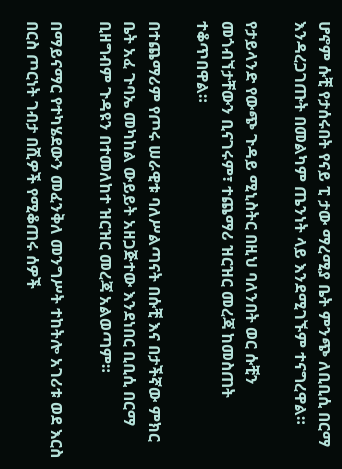ሆኖም ሱቺ የታሰሩበት የናይ ፒ ታው ማረሚያ ቤት ምንጭ ለቢቢሲ በርማ እንዳረጋገጡት በመልካም ጤንነት ላይ እንደሚገኙም ተናግረዋል።

የታይላንድ የውጭ ጉዳይ ሚኒስትር በዚህ ባለንበት ወር ሱቺን መጎብኘታቸውን ቢናገሩም፣ ተጨማሪ ዝርዝር መረጃ ከመስጠት ተቆጥበዋል።

በተጨማሪም የጦሩ ሠራዊቱ ባለሥልጣናት በሱቺ እና በታችኛው ምክር ቤት አፈ ጉባኤ መካከል ውይይት አዘጋጅተው እንደነበር ቢቢሲ በርማ ቢዘግብም ጉዳዩን በተመለከተ ዝርዝር መረጃ አልወጣም።

በማይናማር የተካሄደውን መፈንቅለ መንግሥት ተከትሎ አገሪቱ ወደ እርስ በርስ ጦርነት ገብታ በሺዎች የሚቆጠሩ ሰዎች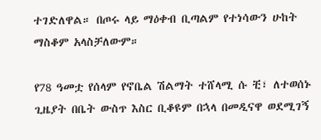ተገድለዋል። በጦሩ ላይ ማዕቀብ ቢጣልም የተነሳውን ሁከት ማስቆም አላስቻለውም።

የ78 ዓመቷ የሰላም የኖቤል ሽልማት ተሸላሚ ሱ ቺ፣ ለተወሰኑ ጊዜያት በቤት ውስጥ እስር ቢቆዩም በኋላ በመዲናዋ ወደሚገኝ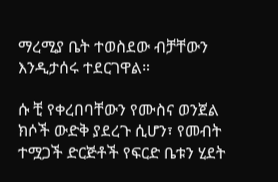ማረሚያ ቤት ተወስደው ብቻቸውን እንዲታሰሩ ተደርገዋል።

ሱ ቺ የቀረበባቸውን የሙስና ወንጀል ክሶች ውድቅ ያደረጉ ሲሆን፣ የመብት ተሟጋች ድርጅቶች የፍርድ ቤቱን ሂደት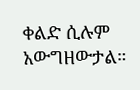ቀልድ ሲሉም አውግዘውታል።